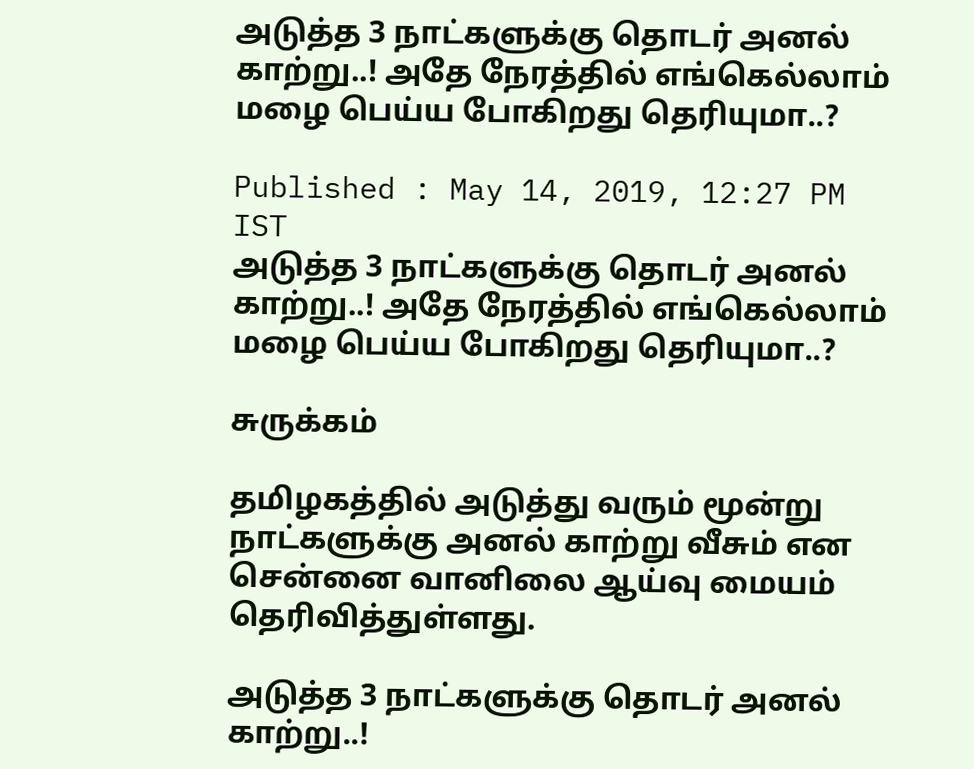அடுத்த 3 நாட்களுக்கு தொடர் அனல் காற்று..! அதே நேரத்தில் எங்கெல்லாம் மழை பெய்ய போகிறது தெரியுமா..?

Published : May 14, 2019, 12:27 PM IST
அடுத்த 3 நாட்களுக்கு தொடர் அனல் காற்று..! அதே நேரத்தில் எங்கெல்லாம் மழை பெய்ய போகிறது தெரியுமா..?

சுருக்கம்

தமிழகத்தில் அடுத்து வரும் மூன்று நாட்களுக்கு அனல் காற்று வீசும் என சென்னை வானிலை ஆய்வு மையம் தெரிவித்துள்ளது.

அடுத்த 3 நாட்களுக்கு தொடர் அனல் காற்று..!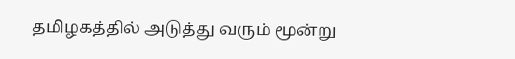தமிழகத்தில் அடுத்து வரும் மூன்று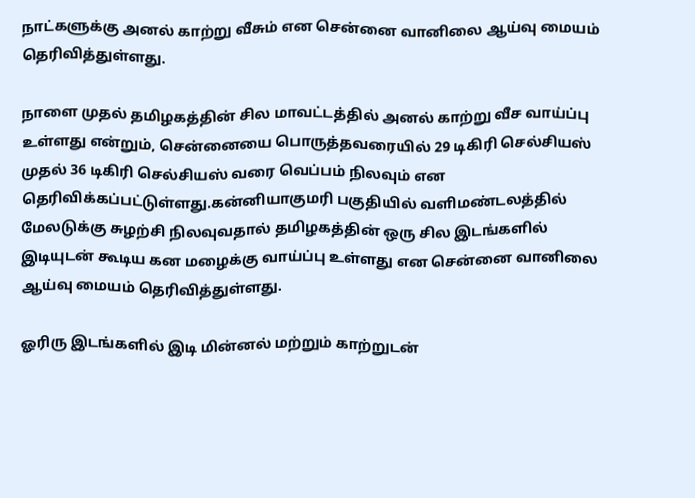நாட்களுக்கு அனல் காற்று வீசும் என சென்னை வானிலை ஆய்வு மையம் தெரிவித்துள்ளது.

நாளை முதல் தமிழகத்தின் சில மாவட்டத்தில் அனல் காற்று வீச வாய்ப்பு உள்ளது என்றும், சென்னையை பொருத்தவரையில் 29 டிகிரி செல்சியஸ் முதல் 36 டிகிரி செல்சியஸ் வரை வெப்பம் நிலவும் என தெரிவிக்கப்பட்டுள்ளது.கன்னியாகுமரி பகுதியில் வளிமண்டலத்தில் மேலடுக்கு சுழற்சி நிலவுவதால் தமிழகத்தின் ஒரு சில இடங்களில் இடியுடன் கூடிய கன மழைக்கு வாய்ப்பு உள்ளது என சென்னை வானிலை ஆய்வு மையம் தெரிவித்துள்ளது.

ஓரிரு இடங்களில் இடி மின்னல் மற்றும் காற்றுடன்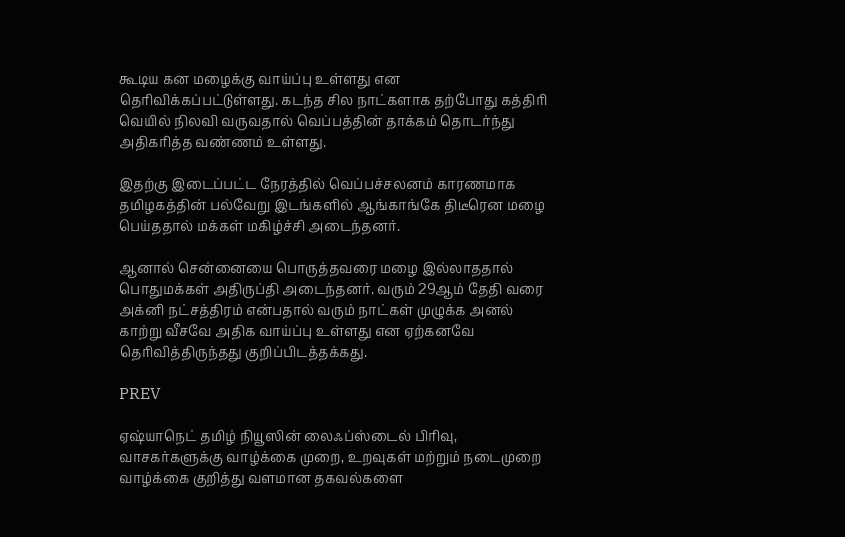கூடிய கன மழைக்கு வாய்ப்பு உள்ளது என தெரிவிக்கப்பட்டுள்ளது. கடந்த சில நாட்களாக தற்போது கத்திரி வெயில் நிலவி வருவதால் வெப்பத்தின் தாக்கம் தொடர்ந்து அதிகரித்த வண்ணம் உள்ளது.

இதற்கு இடைப்பட்ட நேரத்தில் வெப்பச்சலனம் காரணமாக தமிழகத்தின் பல்வேறு இடங்களில் ஆங்காங்கே திடீரென மழை பெய்ததால் மக்கள் மகிழ்ச்சி அடைந்தனர்.

ஆனால் சென்னையை பொருத்தவரை மழை இல்லாததால் பொதுமக்கள் அதிருப்தி அடைந்தனர். வரும் 29ஆம் தேதி வரை அக்னி நட்சத்திரம் என்பதால் வரும் நாட்கள் முழுக்க அனல் காற்று வீசவே அதிக வாய்ப்பு உள்ளது என ஏற்கனவே தெரிவித்திருந்தது குறிப்பிடத்தக்கது.

PREV

ஏஷ்யாநெட் தமிழ் நியூஸின் லைஃப்ஸ்டைல் பிரிவு, வாசகர்களுக்கு வாழ்க்கை முறை, உறவுகள் மற்றும் நடைமுறை வாழ்க்கை குறித்து வளமான தகவல்களை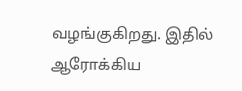வழங்குகிறது. இதில் ஆரோக்கிய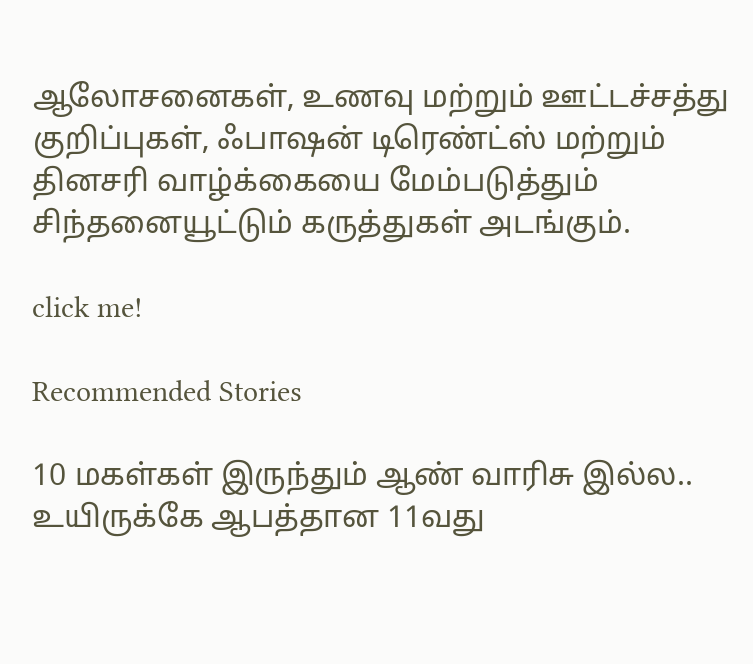ஆலோசனைகள், உணவு மற்றும் ஊட்டச்சத்து குறிப்புகள், ஃபாஷன் டிரெண்ட்ஸ் மற்றும் தினசரி வாழ்க்கையை மேம்படுத்தும் சிந்தனையூட்டும் கருத்துகள் அடங்கும்.

click me!

Recommended Stories

10 மகள்கள் இருந்தும் ஆண் வாரிசு இல்ல.. உயிருக்கே ஆபத்தான 11வது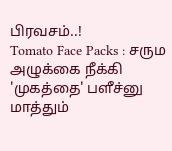பிரவசம்..!
Tomato Face Packs : சரும அழுக்கை நீக்கி 'முகத்தை' பளீச்னு மாத்தும்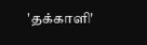'தக்காளி'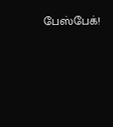பேஸ்பேக்!